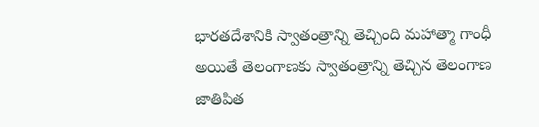భారతదేశానికి స్వాతంత్రాన్ని తెచ్చింది మహాత్మా గాంధీ అయితే తెలంగాణకు స్వాతంత్రాన్ని తెచ్చిన తెలంగాణ జాతిపిత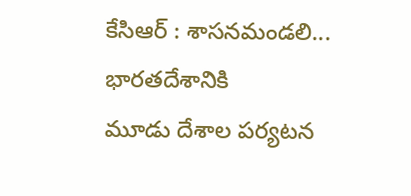కేసిఆర్ : శాసనమండలి...
భారతదేశానికి
మూడు దేశాల పర్యటన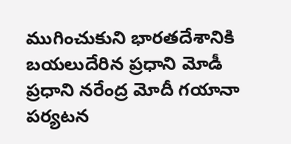ముగించుకుని భారతదేశానికి బయలుదేరిన ప్రధాని మోడీ ప్రధాని నరేంద్ర మోదీ గయానా పర్యటన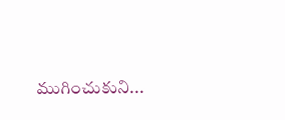ముగించుకుని...